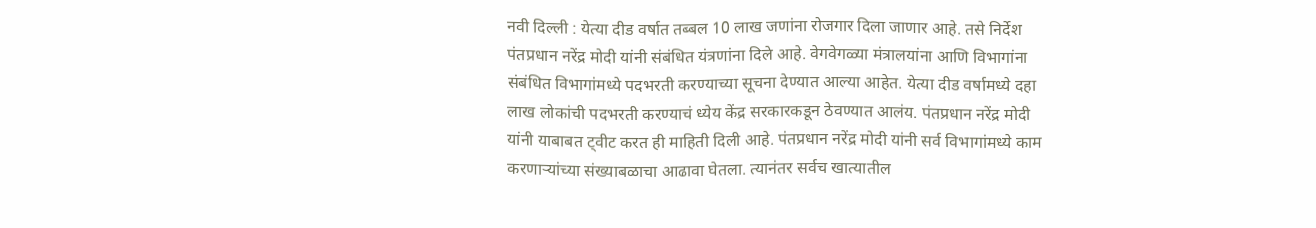नवी दिल्ली : येत्या दीड वर्षात तब्बल 10 लाख जणांना रोजगार दिला जाणार आहे. तसे निर्देश पंतप्रधान नरेंद्र मोदी यांनी संबंधित यंत्रणांना दिले आहे. वेगवेगळ्या मंत्रालयांना आणि विभागांना संबंधित विभागांमध्ये पदभरती करण्याच्या सूचना देण्यात आल्या आहेत. येत्या दीड वर्षामध्ये दहा लाख लोकांची पदभरती करण्याचं ध्येय केंद्र सरकारकडून ठेवण्यात आलंय. पंतप्रधान नरेंद्र मोदी यांनी याबाबत ट्वीट करत ही माहिती दिली आहे. पंतप्रधान नरेंद्र मोदी यांनी सर्व विभागांमध्ये काम करणाऱ्यांच्या संख्याबळाचा आढावा घेतला. त्यानंतर सर्वच खात्यातील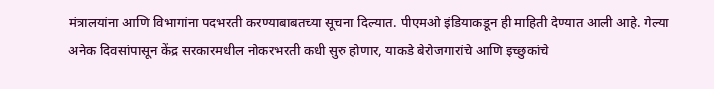मंत्रालयांना आणि विभागांना पदभरती करण्याबाबतच्या सूचना दिल्यात. पीएमओ इंडियाकडून ही माहिती देण्यात आली आहे. गेल्या अनेक दिवसांपासून केंद्र सरकारमधील नोकरभरती कधी सुरु होणार, याकडे बेरोजगारांचे आणि इच्छुकांचे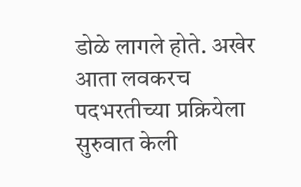डोळे लागले होते. अखेर आता लवकरच पदभरतीच्या प्रक्रियेला सुरुवात केली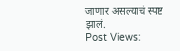जाणार असल्याचं स्पष्ट झालं.
Post Views: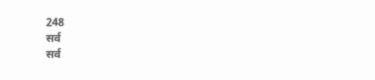248
सर्व
सर्व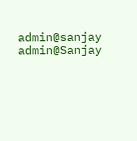admin@sanjay
admin@Sanjay